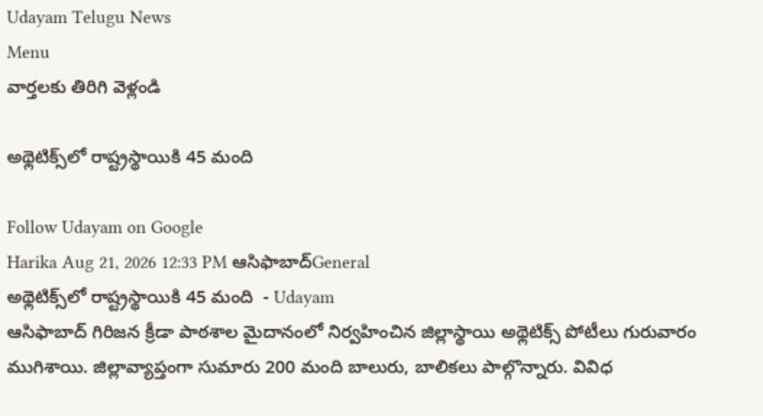Udayam Telugu News
Menu
వార్తలకు తిరిగి వెళ్లండి

అథ్లెటిక్స్‌లో రాష్ట్రస్థాయికి 45 మంది

Follow Udayam on Google
Harika Aug 21, 2026 12:33 PM ఆసిఫాబాద్General
అథ్లెటిక్స్‌లో రాష్ట్రస్థాయికి 45 మంది  - Udayam
ఆసిఫాబాద్‌ గిరిజన క్రీడా పాఠశాల మైదానంలో నిర్వహించిన జిల్లాస్థాయి అథ్లెటిక్స్‌ పోటీలు గురువారం ముగిశాయి. జిల్లావ్యాప్తంగా సుమారు 200 మంది బాలురు, బాలికలు పాల్గొన్నారు. వివిధ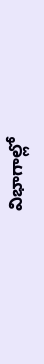విభాగాల్లో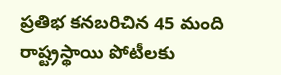ప్రతిభ కనబరిచిన 45 మంది రాష్ట్రస్థాయి పోటీలకు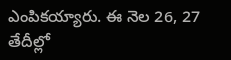ఎంపికయ్యారు. ఈ నెల 26, 27 తేదీల్లో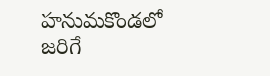హనుమకొండలో జరిగే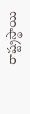రాష్ట్రస్థాయి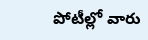పోటీల్లో వారు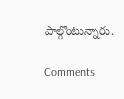పాల్గొంటున్నారు.

Comments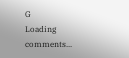G
Loading comments...